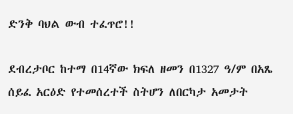ድንቅ ባህል ውብ ተፈጥሮ!!

ደብረታቦር ከተማ በ14ኛው ክፍለ ዘመን በ1327 ዓ/ም በአጼ ሰይፈ አርዕድ የተመሰረተች ስትሆን ለበርካታ አመታት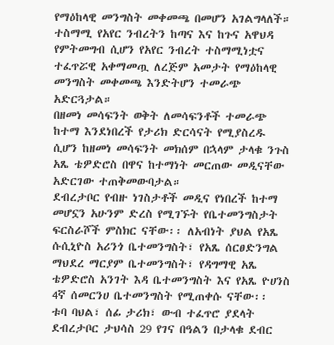የማዕከላዊ መንግስት መቀመጫ በመሆን አገልግላለች። ተስማሚ የአየር ንብረትን ከጣና እና ከጉና አዋህዳ የምትመግብ ሲሆን የአየር ንብረት ተስማሚነቷና ተፈጥሯዊ አቀማመጧ ለረጅም አመታት የማዕከላዊ መንግስት መቀመጫ እንድትሆን ተመራጭ አድርጓታል።
በዘመነ መሳፍንት ወቅት ለመሳፍንቶች ተመራጭ ከተማ እንደነበረች የታሪክ ድርሳናት የሚያስረዱ ሲሆን ከዘመነ መሳፍንት መክሰም በኋላም ታላቁ ንጉስ አጼ ቴዎድሮስ በዋና ከተማነት መርጠው መዲናቸው አድርገው ተጠቅመውባታል።
ደብረታቦር የብዙ ነገስታቶች መዲና የነበረች ከተማ መሆኗን አሁንም ድረስ የሚገኙት የቤተመንግስታት ፍርስራሾች ምስክር ናቸው፡፡ ለአብነት ያህል የአጼ ሱሲኒዮስ አሪንጎ ቤተመንግስት፣ የአጼ ሰርፀድንግል ማህደረ ማርያም ቤተመንግስት፣ የዳግማዊ አጼ ቴዎድሮስ አንገት እዳ ቤተመንግስት እና የአጼ ዮሀንስ 4ኛ ሰመርንሀ ቤተመንግስት የሚጠቀሱ ናቸው፡፡
ቱባ ባህል፣ ሰፊ ታሪክ፣ ውብ ተፈጥሮ ያደላት ደብረታቦር ታህሳስ 29 የገና በዓልን በታላቁ ደብር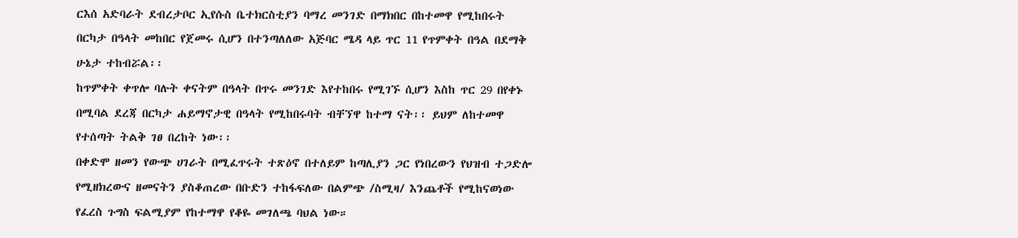ርእሰ አድባራት ደብረታቦር ኢየሱስ ቤተክርስቲያን ባማረ መንገድ በማክበር በከተመዋ የሚከበሩት በርካታ በዓላት መከበር የጀመሩ ሲሆን በተንጣለለው አጅባር ሜዳ ላይ ጥር 11 የጥምቀት በዓል በደማቅ ሁኔታ ተከብሯል፡፡
ከጥምቀት ቀጥሎ ባሉት ቀናትም በዓላት በጥሩ መንገድ እየተከበሩ የሚገኙ ሲሆን እስከ ጥር 29 በየቀኑ በሚባል ደረጃ በርካታ ሐይማኖታዊ በዓላት የሚከበሩባት ብቸኘዋ ከተማ ናት፡፡ ይህም ለከተመዋ የተሰጣት ትልቅ ገፀ በረከት ነው፡፡
በቀድሞ ዘመን የውጭ ሀገራት በሚፈጥሩት ተጽዕኖ በተለይም ከጣሊያን ጋር የነበረውን የህዝብ ተጋድሎ የሚዘክረውና ዘመናትን ያስቆጠረው በቡድን ተከፋፍለው በልምጭ /ስሚዛ/ እንጨቶች የሚከናወነው የፈረስ ጉግስ ፍልሚያም የከተማዋ የቆዬ መገለጫ ባህል ነው።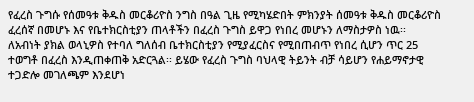የፈረስ ጉግሱ የሰመዓቱ ቅዱስ መርቆሪዮስ ንግስ በዓል ጊዜ የሚካሄድበት ምክንያት ሰመዓቱ ቅዱስ መርቆሪዮስ ፈረሰኛ በመሆኑ እና የቤተክርስቲያን ጠላቶችን በፈረስ ጉግስ ይዋጋ የነበረ መሆኑን ለማስታዎስ ነዉ፡፡ ለአብነት ያክል ወላኒዎስ የተባለ ግለሰብ ቤተክርስቲያን የሚያፈርስና የሚበጠብጥ የነበረ ሲሆን ጥር 25 ተወግቶ በፈረስ እንዲጠቀጠቅ አድርጓል፡፡ ይሄው የፈረስ ጉግስ ባህላዊ ትይንት ብቻ ሳይሆን የሐይማኖታዊ ተጋድሎ መገለጫም እንደሆነ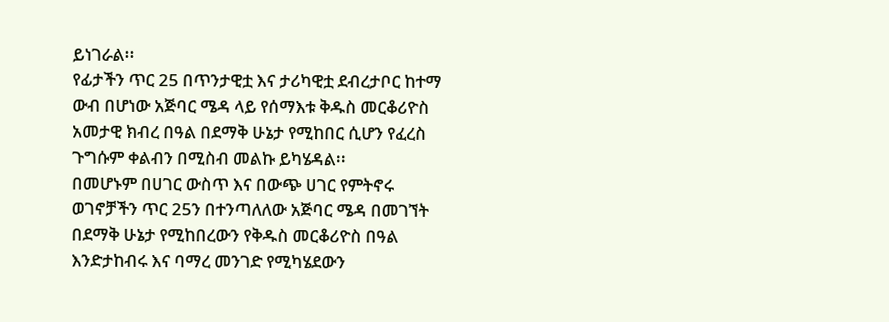ይነገራል፡፡
የፊታችን ጥር 25 በጥንታዊቷ እና ታሪካዊቷ ደብረታቦር ከተማ ውብ በሆነው አጅባር ሜዳ ላይ የሰማእቱ ቅዱስ መርቆሪዮስ አመታዊ ክብረ በዓል በደማቅ ሁኔታ የሚከበር ሲሆን የፈረስ ጉግሱም ቀልብን በሚስብ መልኩ ይካሄዳል፡፡
በመሆኑም በሀገር ውስጥ እና በውጭ ሀገር የምትኖሩ ወገኖቻችን ጥር 25ን በተንጣለለው አጅባር ሜዳ በመገኘት በደማቅ ሁኔታ የሚከበረውን የቅዱስ መርቆሪዮስ በዓል እንድታከብሩ እና ባማረ መንገድ የሚካሄደውን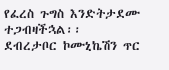የፈረስ ጉግስ እንድትታደሙ ተጋብዛችኋል፡፡
ደብረታቦር ኮሙኒኬሽን ጥር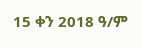15 ቀን 2018 ዓ/ም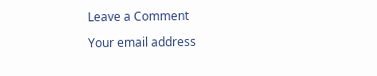Leave a Comment

Your email address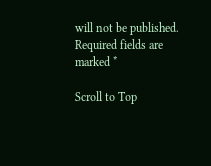will not be published. Required fields are marked *

Scroll to Top